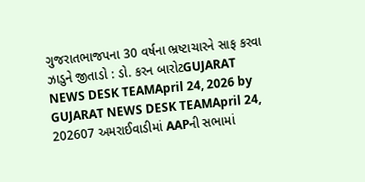ગુજરાતભાજપના 30 વર્ષના ભ્રષ્ટાચારને સાફ કરવા ઝાડુને જીતાડો : ડો. કરન બારોટGUJARAT NEWS DESK TEAMApril 24, 2026 by GUJARAT NEWS DESK TEAMApril 24, 202607 અમરાઈવાડીમાં AAPની સભામાં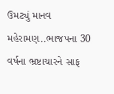ઉમટ્યું માનવ મહેરામણ..ભાજપના 30 વર્ષના ભ્રષ્ટાચારને સાફ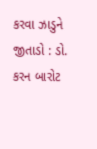કરવા ઝાડુને જીતાડો : ડો. કરન બારોટ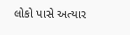લોકો પાસે અત્યાર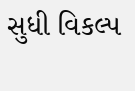સુધી વિકલ્પ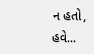ન હતો, હવે...